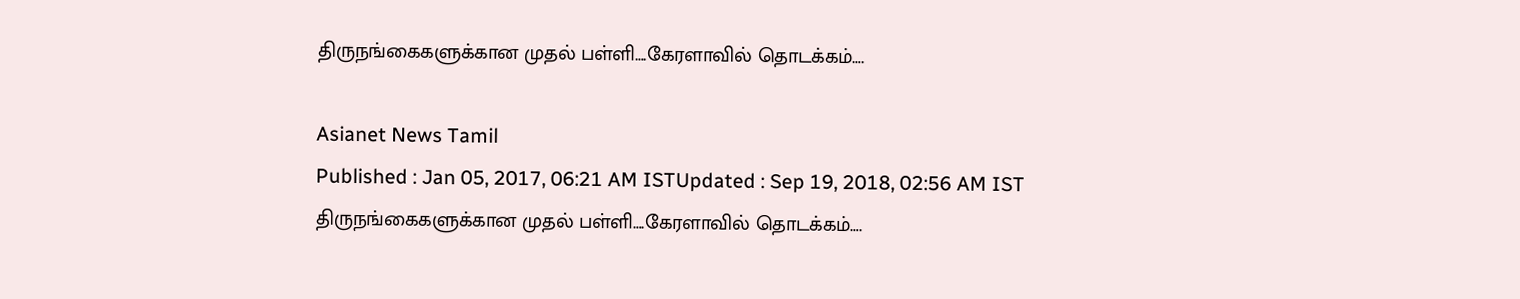திருநங்கைகளுக்கான முதல் பள்ளி….கேரளாவில் தொடக்கம்….

Asianet News Tamil
Published : Jan 05, 2017, 06:21 AM ISTUpdated : Sep 19, 2018, 02:56 AM IST
திருநங்கைகளுக்கான முதல் பள்ளி….கேரளாவில் தொடக்கம்….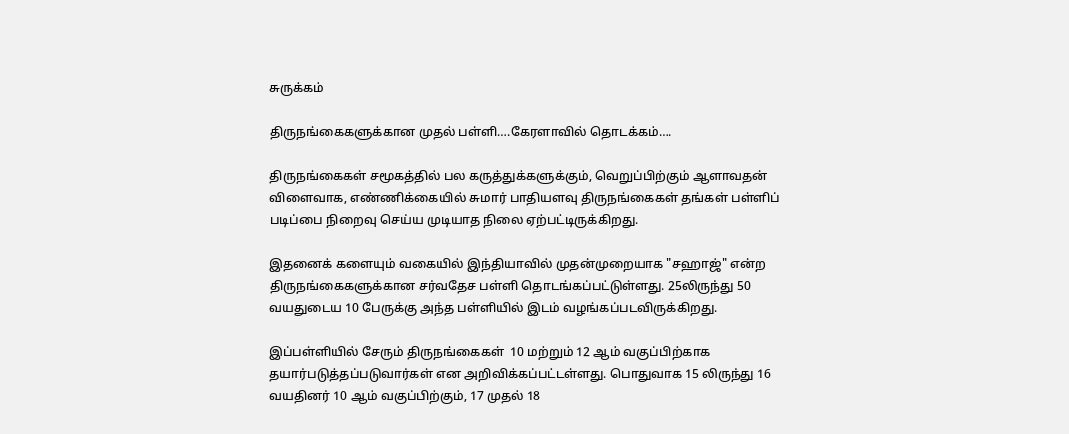சுருக்கம்

திருநங்கைகளுக்கான முதல் பள்ளி….கேரளாவில் தொடக்கம்….

திருநங்கைகள் சமூகத்தில் பல கருத்துக்களுக்கும், வெறுப்பிற்கும் ஆளாவதன் விளைவாக, எண்ணிக்கையில் சுமார் பாதியளவு திருநங்கைகள் தங்கள் பள்ளிப் படிப்பை நிறைவு செய்ய முடியாத நிலை ஏற்பட்டிருக்கிறது.

இதனைக் களையும் வகையில் இந்தியாவில் முதன்முறையாக "சஹாஜ்" என்ற திருநங்கைகளுக்கான சர்வதேச பள்ளி தொடங்கப்பட்டுள்ளது. 25லிருந்து 50 வயதுடைய 10 பேருக்கு அந்த பள்ளியில் இடம் வழங்கப்படவிருக்கிறது.

இப்பள்ளியில் சேரும் திருநங்கைகள்  10 மற்றும் 12 ஆம் வகுப்பிற்காக தயார்படுத்தப்படுவார்கள் என அறிவிக்கப்பட்டள்ளது. பொதுவாக 15 லிருந்து 16 வயதினர் 10 ஆம் வகுப்பிற்கும், 17 முதல் 18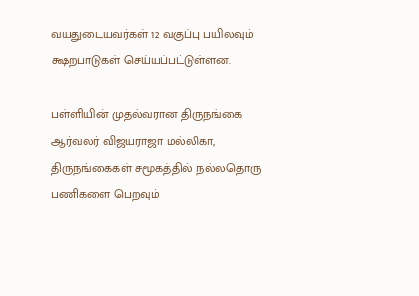வயதுடையவர்கள் 12 வகுப்பு பயிலவும் க்ஷறபாடுகள் செய்யப்பட்டுள்ளன.

பள்ளியின் முதல்வரான திருநங்கை ஆர்வலர் விஜயராஜா மல்லிகா, திருநங்கைகள் சமூகத்தில் நல்லதொரு பணிகளை பெறவும்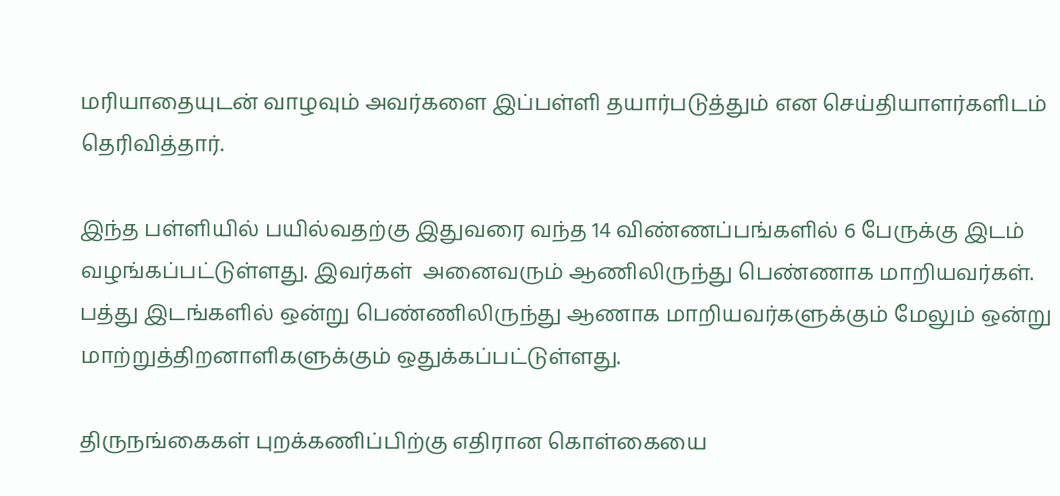மரியாதையுடன் வாழவும் அவர்களை இப்பள்ளி தயார்படுத்தும் என செய்தியாளர்களிடம் தெரிவித்தார்.

இந்த பள்ளியில் பயில்வதற்கு இதுவரை வந்த 14 விண்ணப்பங்களில் 6 பேருக்கு இடம் வழங்கப்பட்டுள்ளது. இவர்கள்  அனைவரும் ஆணிலிருந்து பெண்ணாக மாறியவர்கள். பத்து இடங்களில் ஒன்று பெண்ணிலிருந்து ஆணாக மாறியவர்களுக்கும் மேலும் ஒன்று மாற்றுத்திறனாளிகளுக்கும் ஒதுக்கப்பட்டுள்ளது.

திருநங்கைகள் புறக்கணிப்பிற்கு எதிரான கொள்கையை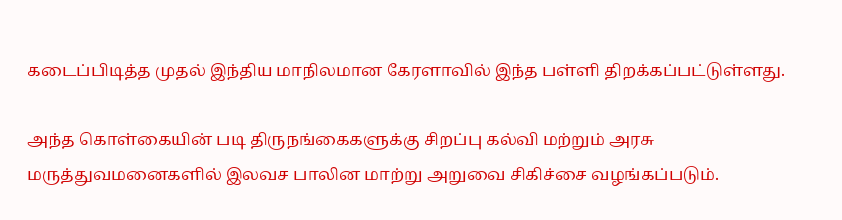கடைப்பிடித்த முதல் இந்திய மாநிலமான கேரளாவில் இந்த பள்ளி திறக்கப்பட்டுள்ளது.

அந்த கொள்கையின் படி திருநங்கைகளுக்கு சிறப்பு கல்வி மற்றும் அரசு மருத்துவமனைகளில் இலவச பாலின மாற்று அறுவை சிகிச்சை வழங்கப்படும்.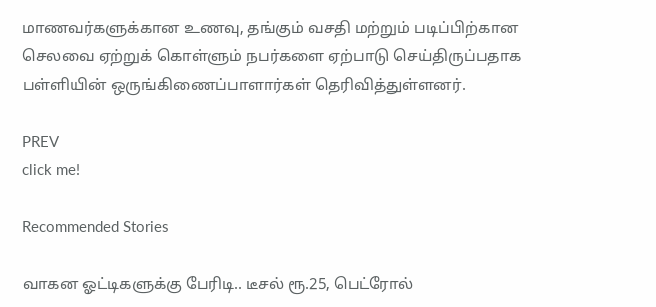மாணவர்களுக்கான உணவு, தங்கும் வசதி மற்றும் படிப்பிற்கான செலவை ஏற்றுக் கொள்ளும் நபர்களை ஏற்பாடு செய்திருப்பதாக பள்ளியின் ஒருங்கிணைப்பாளார்கள் தெரிவித்துள்ளனர்.

PREV
click me!

Recommended Stories

வாகன ஓட்டிகளுக்கு பேரிடி.. டீசல் ரூ.25, பெட்ரோல்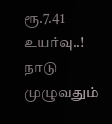ரூ.7.41 உயர்வு..! நாடு முழுவதும்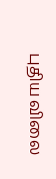புதிய விலை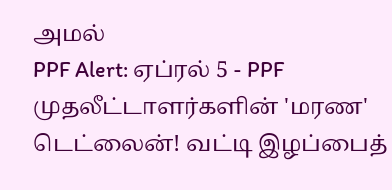அமல்
PPF Alert: ஏப்ரல் 5 - PPF முதலீட்டாளர்களின் 'மரண' டெட்லைன்! வட்டி இழப்பைத்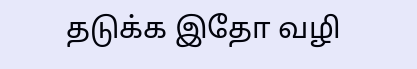தடுக்க இதோ வழி